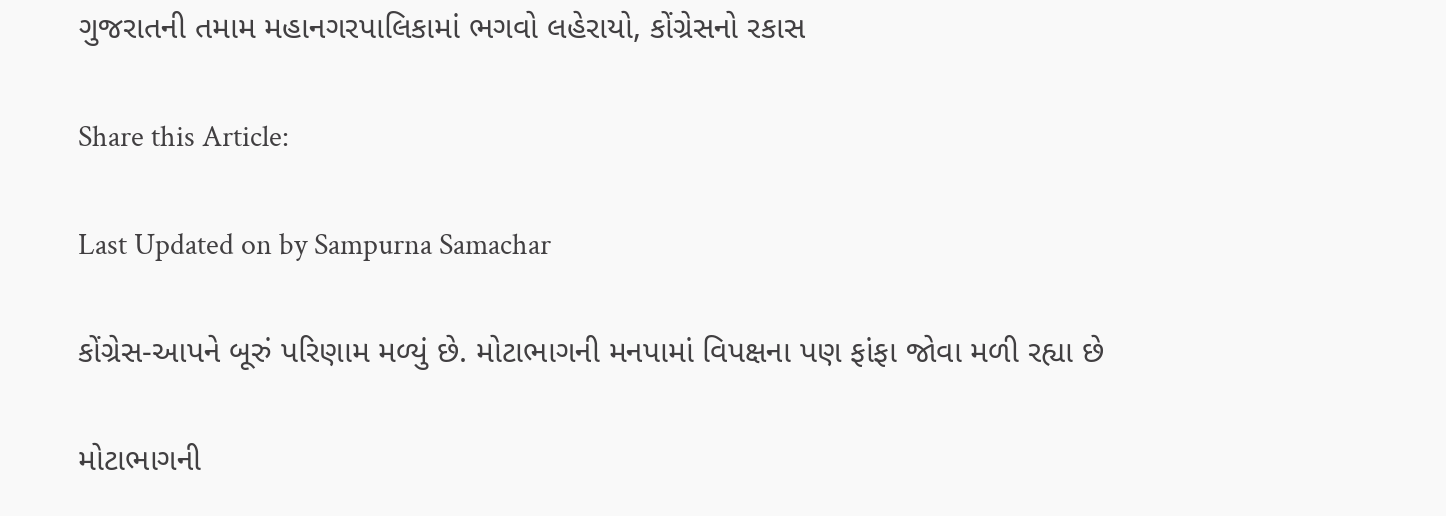ગુજરાતની તમામ મહાનગરપાલિકામાં ભગવો લહેરાયો, કોંગ્રેસનો રકાસ

Share this Article:

Last Updated on by Sampurna Samachar

કોંગ્રેસ-આપને બૂરું પરિણામ મળ્યું છે. મોટાભાગની મનપામાં વિપક્ષના પણ ફાંફા જોવા મળી રહ્યા છે

મોટાભાગની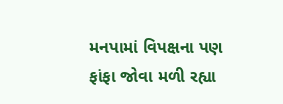મનપામાં વિપક્ષના પણ ફાંફા જોવા મળી રહ્યા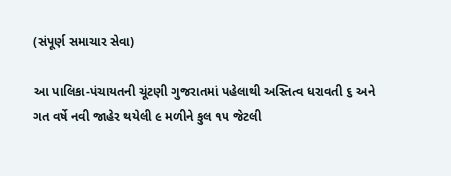(સંપૂર્ણ સમાચાર સેવા)

આ પાલિકા-પંચાયતની ચૂંટણી ગુજરાતમાં પહેલાથી અસ્તિત્વ ધરાવતી ૬ અને ગત વર્ષે નવી જાહેર થયેલી ૯ મળીને કુલ ૧૫ જેટલી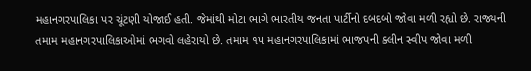મહાનગરપાલિકા પર ચૂંટણી યોજાઈ હતી. જેમાંથી મોટા ભાગે ભારતીય જનતા પાર્ટીનો દબદબો જોવા મળી રહ્યો છે. રાજ્યની તમામ મહાનગરપાલિકાઓમાં ભગવો લહેરાયો છે. તમામ ૧૫ મહાનગરપાલિકામાં ભાજપની ક્લીન સ્વીપ જોવા મળી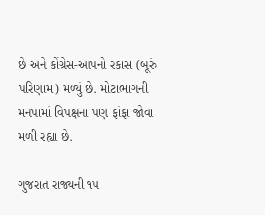છે અને કોંગ્રેસ-આપનો રકાસ (બૂરું પરિણામ) મળ્યું છે. મોટાભાગની મનપામાં વિપક્ષના પણ ફાંફા જોવા મળી રહ્યા છે.

ગુજરાત રાજ્યની ૧૫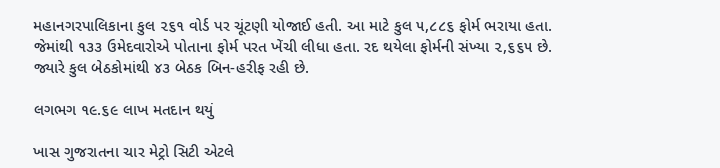મહાનગરપાલિકાના કુલ ૨૬૧ વોર્ડ પર ચૂંટણી યોજાઈ હતી. આ માટે કુલ ૫,૮૮૬ ફોર્મ ભરાયા હતા. જેમાંથી ૧૩૩ ઉમેદવારોએ પોતાના ફોર્મ પરત ખેંચી લીધા હતા. રદ થયેલા ફોર્મની સંખ્યા ૨,૬૬૫ છે. જ્યારે કુલ બેઠકોમાંથી ૪૩ બેઠક બિન-હરીફ રહી છે.

લગભગ ૧૯.૬૯ લાખ મતદાન થયું

ખાસ ગુજરાતના ચાર મેટ્રો સિટી એટલે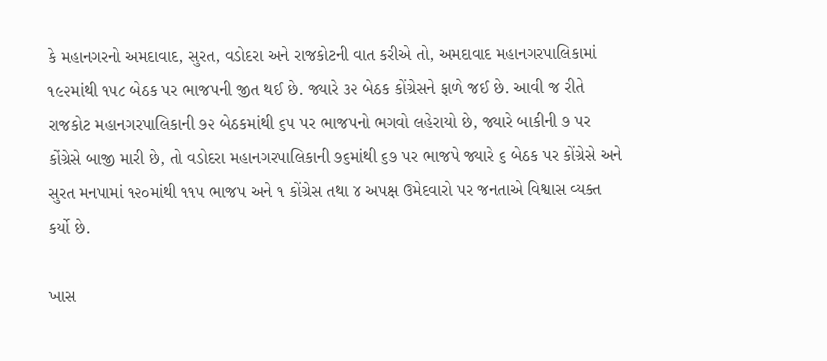કે મહાનગરનો અમદાવાદ, સુરત, વડોદરા અને રાજકોટની વાત કરીએ તો, અમદાવાદ મહાનગરપાલિકામાં ૧૯૨માંથી ૧૫૮ બેઠક પર ભાજપની જીત થઈ છે. જ્યારે ૩૨ બેઠક કોંગ્રેસને ફાળે જઈ છે. આવી જ રીતે રાજકોટ મહાનગરપાલિકાની ૭૨ બેઠકમાંથી ૬૫ પર ભાજપનો ભગવો લહેરાયો છે, જ્યારે બાકીની ૭ પર કોંગ્રેસે બાજી મારી છે, તો વડોદરા મહાનગરપાલિકાની ૭૬માંથી ૬૭ પર ભાજપે જ્યારે ૬ બેઠક પર કોંગ્રેસે અને સુરત મનપામાં ૧૨૦માંથી ૧૧૫ ભાજપ અને ૧ કોંગ્રેસ તથા ૪ અપક્ષ ઉમેદવારો પર જનતાએ વિશ્વાસ વ્યક્ત કર્યો છે.

ખાસ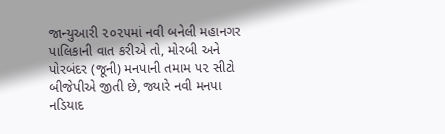જાન્યુઆરી ૨૦૨૫માં નવી બનેલી મહાનગર પાલિકાની વાત કરીએ તો, મોરબી અને પોરબંદર (જૂની) મનપાની તમામ ૫૨ સીટો બીજેપીએ જીતી છે, જ્યારે નવી મનપા નડિયાદ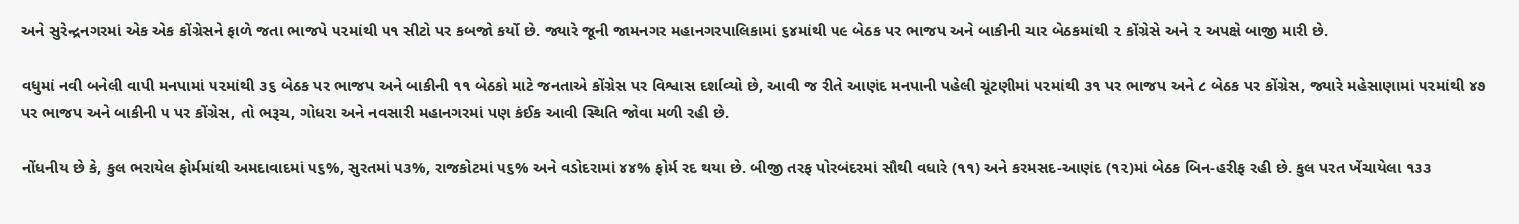અને સુરેન્દ્રનગરમાં એક એક કોંગ્રેસને ફાળે જતા ભાજપે ૫૨માંથી ૫૧ સીટો પર કબજો કર્યો છે. જ્યારે જૂની જામનગર મહાનગરપાલિકામાં ૬૪માંથી ૫૯ બેઠક પર ભાજપ અને બાકીની ચાર બેઠકમાંથી ૨ કોંગ્રેસે અને ૨ અપક્ષે બાજી મારી છે.

વધુમાં નવી બનેલી વાપી મનપામાં ૫૨માંથી ૩૬ બેઠક પર ભાજપ અને બાકીની ૧૧ બેઠકો માટે જનતાએ કોંગ્રેસ પર વિશ્વાસ દર્શાવ્યો છે, આવી જ રીતે આણંદ મનપાની પહેલી ચૂંટણીમાં ૫૨માંથી ૩૧ પર ભાજપ અને ૮ બેઠક પર કોંગ્રેસ, જ્યારે મહેસાણામાં ૫૨માંથી ૪૭ પર ભાજપ અને બાકીની ૫ પર કોંગ્રેસ, તો ભરૂચ, ગોધરા અને નવસારી મહાનગરમાં પણ કંઈક આવી સ્થિતિ જોવા મળી રહી છે.

નોંધનીય છે કે, કુલ ભરાયેલ ફોર્મમાંથી અમદાવાદમાં ૫૬%, સુરતમાં ૫૩%, રાજકોટમાં ૫૬% અને વડોદરામાં ૪૪% ફોર્મ રદ થયા છે. બીજી તરફ પોરબંદરમાં સૌથી વધારે (૧૧) અને કરમસદ-આણંદ (૧૨)માં બેઠક બિન-હરીફ રહી છે. કુલ પરત ખેંચાયેલા ૧૩૩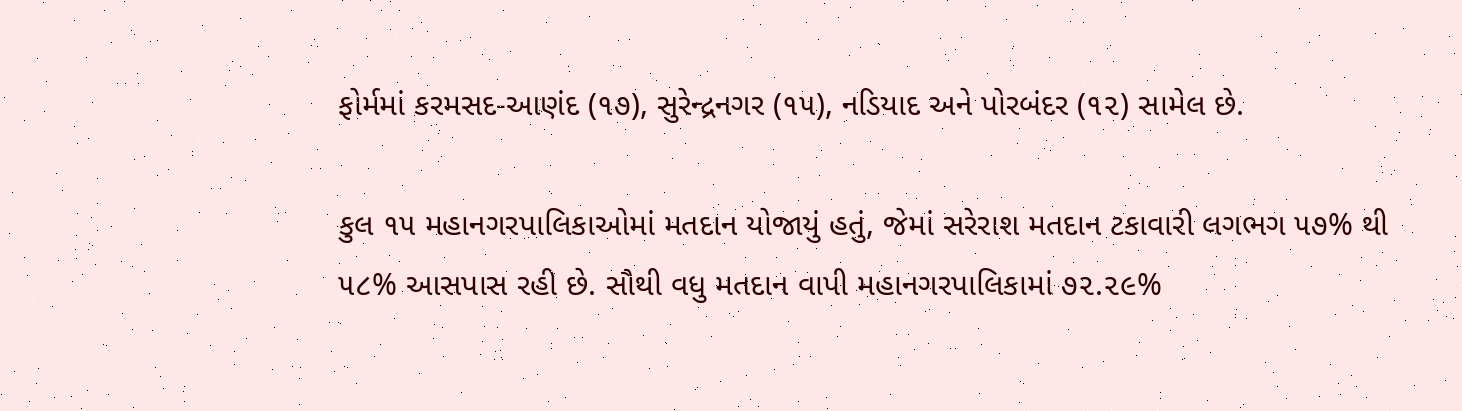ફોર્મમાં કરમસદ-આણંદ (૧૭), સુરેન્દ્રનગર (૧૫), નડિયાદ અને પોરબંદર (૧૨) સામેલ છે.

કુલ ૧૫ મહાનગરપાલિકાઓમાં મતદાન યોજાયું હતું, જેમાં સરેરાશ મતદાન ટકાવારી લગભગ ૫૭% થી ૫૮% આસપાસ રહી છે. સૌથી વધુ મતદાન વાપી મહાનગરપાલિકામાં ૭૨.૨૯%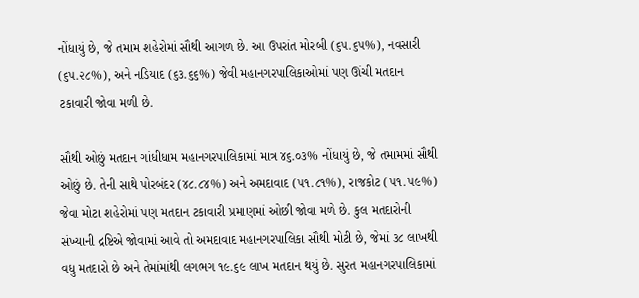નોંધાયું છે, જે તમામ શહેરોમાં સૌથી આગળ છે. આ ઉપરાંત મોરબી (૬૫.૬૫%), નવસારી (૬૫.૨૮%), અને નડિયાદ (૬૩.૬૬%) જેવી મહાનગરપાલિકાઓમાં પણ ઊંચી મતદાન ટકાવારી જોવા મળી છે.

સૌથી ઓછું મતદાન ગાંધીધામ મહાનગરપાલિકામાં માત્ર ૪૬.૦૩% નોંધાયું છે, જે તમામમાં સૌથી ઓછું છે. તેની સાથે પોરબંદર (૪૮.૮૪%) અને અમદાવાદ (૫૧.૮૧%), રાજકોટ (૫૧.૫૯%) જેવા મોટા શહેરોમાં પણ મતદાન ટકાવારી પ્રમાણમાં ઓછી જોવા મળે છે. કુલ મતદારોની સંખ્યાની દ્રષ્ટિએ જોવામાં આવે તો અમદાવાદ મહાનગરપાલિકા સૌથી મોટી છે, જેમાં ૩૮ લાખથી વધુ મતદારો છે અને તેમાંમાંથી લગભગ ૧૯.૬૯ લાખ મતદાન થયું છે. સુરત મહાનગરપાલિકામાં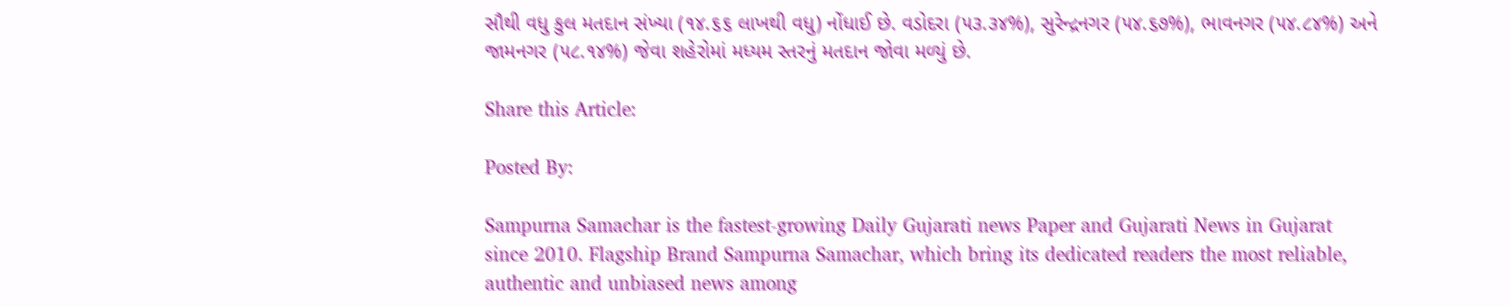સૌથી વધુ કુલ મતદાન સંખ્યા (૧૪.૬૬ લાખથી વધુ) નોંધાઈ છે. વડોદરા (૫૩.૩૪%), સુરેન્દ્રનગર (૫૪.૬૭%), ભાવનગર (૫૪.૮૪%) અને જામનગર (૫૮.૧૪%) જેવા શહેરોમાં મધ્યમ સ્તરનું મતદાન જોવા મળ્યું છે.

Share this Article:

Posted By:

Sampurna Samachar is the fastest-growing Daily Gujarati news Paper and Gujarati News in Gujarat since 2010. Flagship Brand Sampurna Samachar, which bring its dedicated readers the most reliable, authentic and unbiased news among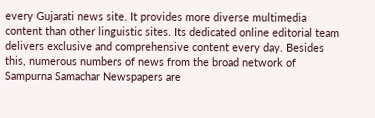every Gujarati news site. It provides more diverse multimedia content than other linguistic sites. Its dedicated online editorial team delivers exclusive and comprehensive content every day. Besides this, numerous numbers of news from the broad network of Sampurna Samachar Newspapers are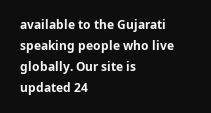available to the Gujarati speaking people who live globally. Our site is updated 24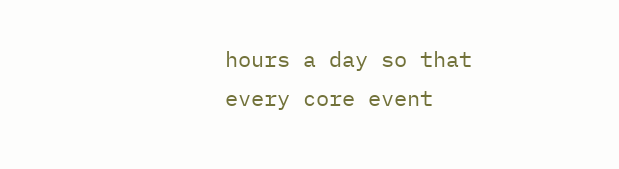hours a day so that every core event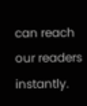can reach our readers instantly.